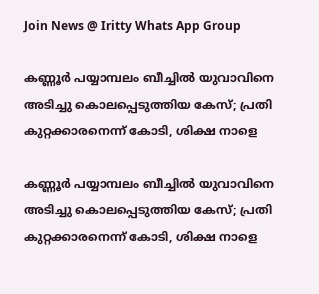Join News @ Iritty Whats App Group

കണ്ണൂർ പയ്യാമ്പലം ബീച്ചിൽ യുവാവിനെ അടിച്ചു കൊലപ്പെടുത്തിയ കേസ്; പ്രതി കുറ്റക്കാരനെന്ന് കോടി, ശിക്ഷ നാളെ

കണ്ണൂർ പയ്യാമ്പലം ബീച്ചിൽ യുവാവിനെ അടിച്ചു കൊലപ്പെടുത്തിയ കേസ്; പ്രതി കുറ്റക്കാരനെന്ന് കോടി, ശിക്ഷ നാളെ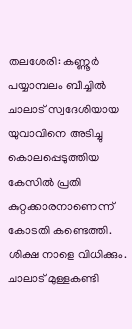തലശേരി: കണ്ണൂർ പയ്യാമ്പലം ബീച്ചിൽ ചാലാട് സ്വദേശിയായ യുവാവിനെ അടിച്ചു കൊലപ്പെടുത്തിയ കേസിൽ പ്രതി കുറ്റക്കാരനാണെന്ന് കോടതി കണ്ടെത്തി. ശിക്ഷ നാളെ വിധിക്കും. ചാലാട് മുള്ളകണ്ടി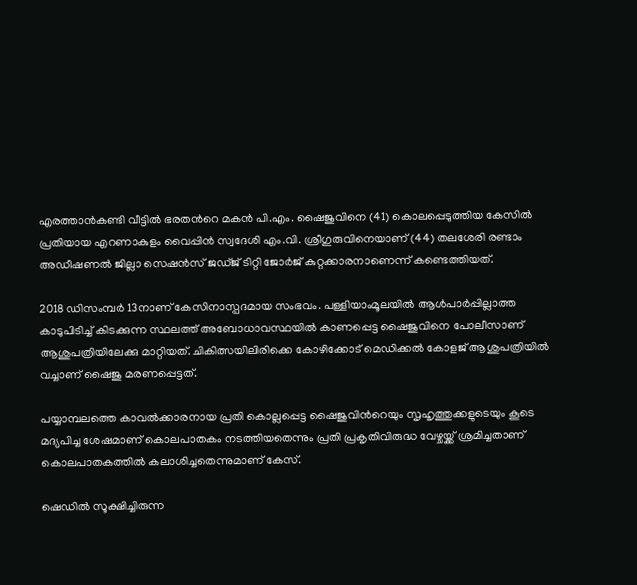എരത്താൻകണ്ടി വീട്ടിൽ ഭരതന്‍റെ മകൻ പി.എം. ഷൈജുവിനെ (41) കൊലപ്പെടുത്തിയ കേസിൽ പ്രതിയായ എറണാകുളം വൈപ്പിൻ സ്വദേശി എം.വി. ശ്രീഗുരുവിനെയാണ് (44) തലശേരി രണ്ടാം അഡീഷണൽ ജില്ലാ സെഷൻസ് ജഡ്ജ് ടിറ്റി ജോർജ് കുറ്റക്കാരനാണെന്ന് കണ്ടെത്തിയത്.

2018 ഡിസംമ്പർ 13നാണ് കേസിനാസ്പദമായ സംഭവം. പള്ളിയാംമൂലയിൽ ആൾപാർപ്പില്ലാത്ത കാടുപിടിച്ച് കിടക്കുന്ന സ്ഥലത്ത് അബോധാവസ്ഥയിൽ കാണപ്പെട്ട ഷൈജുവിനെ പോലീസാണ് ആശുപത്രിയിലേക്കു മാറ്റിയത്. ചികിത്സയിലിരിക്കെ കോഴിക്കോട് മെഡിക്കൽ കോളജ് ആശുപത്രിയിൽ വച്ചാണ് ഷൈജു മരണപ്പെട്ടത്.

പയ്യാമ്പലത്തെ കാവൽക്കാരനായ പ്രതി കൊല്ലപ്പെട്ട ഷൈജുവിന്‍റെയും സൃഹൃത്തുക്കളുടെയും കൂടെ മദ്യപിച്ച ശേഷമാണ് കൊലപാതകം നടത്തിയതെന്നും പ്രതി പ്രകൃതിവിരുദ്ധ വേഴ്ചയ്ക്ക് ശ്രമിച്ചതാണ് കൊലപാതകത്തിൽ കലാശിച്ചതെന്നുമാണ് കേസ്.

ഷെഡിൽ സൂക്ഷിച്ചിരുന്ന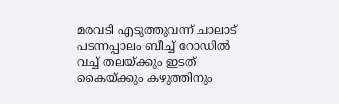മരവടി എടുത്തുവന്ന് ചാലാട് പടന്നപ്പാലം ബീച്ച് റോഡിൽ വച്ച് തലയ്ക്കും ഇടത് കൈയ്ക്കും കഴുത്തിനും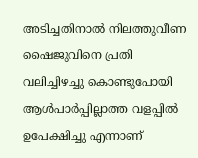അടിച്ചതിനാൽ നിലത്തുവീണ ഷൈജുവിനെ പ്രതി വലിച്ചിഴച്ചു കൊണ്ടുപോയി ആൾപാർപ്പില്ലാത്ത വളപ്പിൽ ഉപേക്ഷിച്ചു എന്നാണ്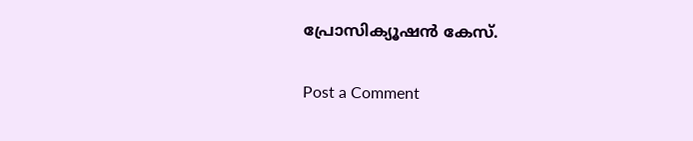പ്രോസിക്യൂഷൻ കേസ്.

Post a Comment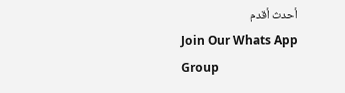أحدث أقدم
Join Our Whats App Group